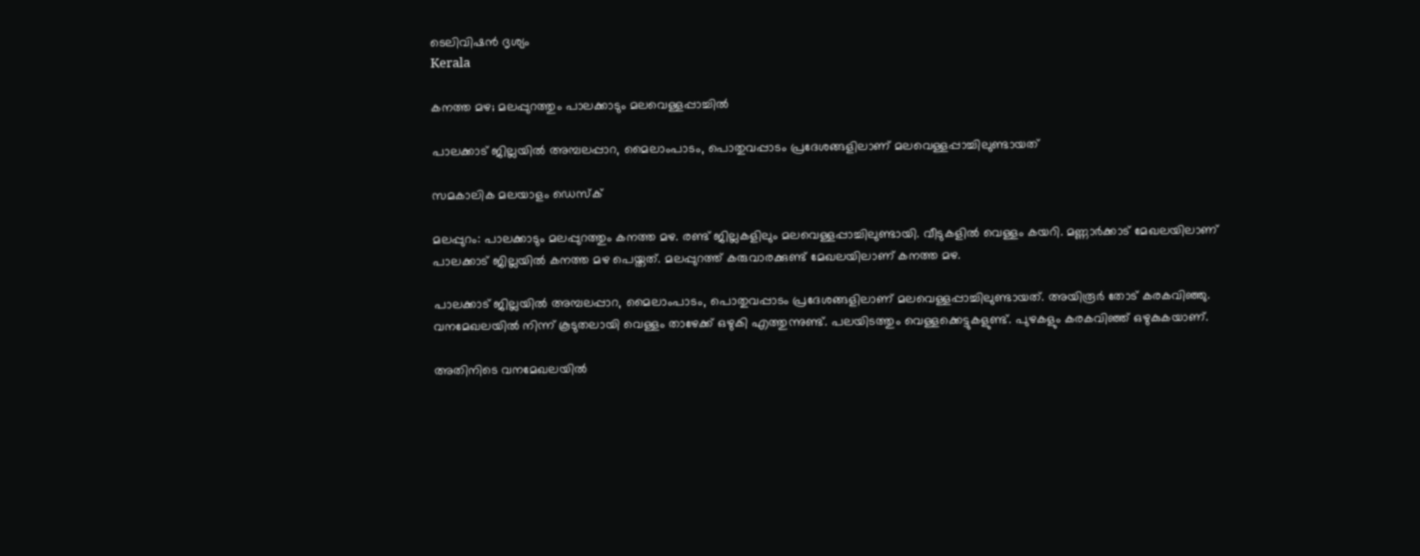ടെലിവിഷൻ ദൃശ്യം
Kerala

കനത്ത മഴ; മലപ്പുറത്തും പാലക്കാടും മലവെള്ളപ്പാച്ചില്‍

പാലക്കാട് ജില്ലയില്‍ അമ്പലപ്പാറ, മൈലാംപാടം, പൊതുവപ്പാടം പ്രദേശങ്ങളിലാണ് മലവെള്ളപ്പാച്ചിലുണ്ടായത്

സമകാലിക മലയാളം ഡെസ്ക്

മലപ്പുറം: പാലക്കാടും മലപ്പുറത്തും കനത്ത മഴ. രണ്ട് ജില്ലകളിലും മലവെള്ളപ്പാച്ചിലുണ്ടായി. വീടുകളില്‍ വെള്ളം കയറി. മണ്ണാര്‍ക്കാട് മേഖലയിലാണ് പാലക്കാട് ജില്ലയില്‍ കനത്ത മഴ പെയ്തത്. മലപ്പുറത്ത് കരുവാരക്കുണ്ട് മേഖലയിലാണ് കനത്ത മഴ.

പാലക്കാട് ജില്ലയില്‍ അമ്പലപ്പാറ, മൈലാംപാടം, പൊതുവപ്പാടം പ്രദേശങ്ങളിലാണ് മലവെള്ളപ്പാച്ചിലുണ്ടായത്. അയിരൂര്‍ തോട് കരകവിഞ്ഞു. വനമേഖലയില്‍ നിന്ന് കൂടുതലായി വെള്ളം താഴേക്ക് ഒഴുകി എത്തുന്നുണ്ട്. പലയിടത്തും വെള്ളക്കെട്ടുകളുണ്ട്. പുഴകളും കരകവിഞ്ഞ് ഒഴുകുകയാണ്.

അതിനിടെ വനമേഖലയില്‍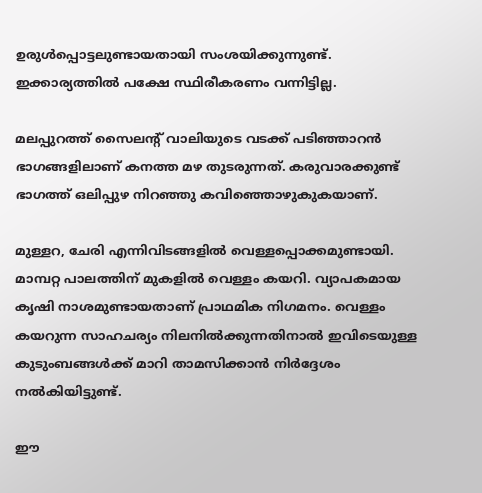ഉരുള്‍പ്പൊട്ടലുണ്ടായതായി സംശയിക്കുന്നുണ്ട്. ഇക്കാര്യത്തില്‍ പക്ഷേ സ്ഥിരീകരണം വന്നിട്ടില്ല.

മലപ്പുറത്ത് സൈലന്റ് വാലിയുടെ വടക്ക് പടിഞ്ഞാറന്‍ ഭാഗങ്ങളിലാണ് കനത്ത മഴ തുടരുന്നത്. കരുവാരക്കുണ്ട് ഭാഗത്ത് ഒലിപ്പുഴ നിറഞ്ഞു കവിഞ്ഞൊഴുകുകയാണ്.

മുള്ളറ, ചേരി എന്നിവിടങ്ങളില്‍ വെള്ളപ്പൊക്കമുണ്ടായി. മാമ്പറ്റ പാലത്തിന് മുകളില്‍ വെള്ളം കയറി. വ്യാപകമായ കൃഷി നാശമുണ്ടായതാണ് പ്രാഥമിക നിഗമനം. വെള്ളം കയറുന്ന സാഹചര്യം നിലനില്‍ക്കുന്നതിനാല്‍ ഇവിടെയുള്ള കുടുംബങ്ങള്‍ക്ക് മാറി താമസിക്കാന്‍ നിര്‍ദ്ദേശം നല്‍കിയിട്ടുണ്ട്.

ഈ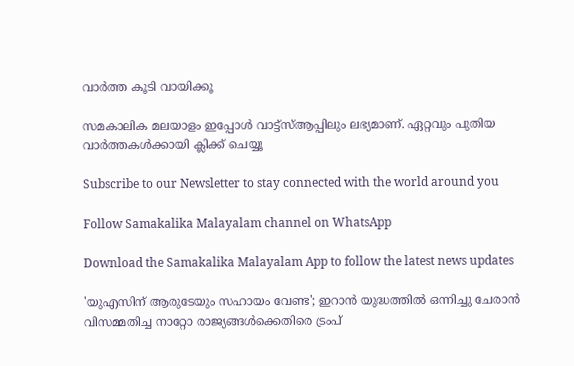വാര്‍ത്ത കൂടി വായിക്കൂ

സമകാലിക മലയാളം ഇപ്പോള്‍ വാട്ട്‌സ്ആപ്പിലും ലഭ്യമാണ്. ഏറ്റവും പുതിയ വാര്‍ത്തകള്‍ക്കായി ക്ലിക്ക് ചെയ്യൂ

Subscribe to our Newsletter to stay connected with the world around you

Follow Samakalika Malayalam channel on WhatsApp

Download the Samakalika Malayalam App to follow the latest news updates

'യുഎസിന് ആരുടേയും സഹായം വേണ്ട'; ഇറാൻ യുദ്ധത്തിൽ ഒന്നിച്ചു ചേരാൻ വിസമ്മതിച്ച നാറ്റോ രാജ്യങ്ങൾക്കെതിരെ ട്രംപ്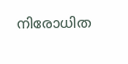നിരോധിത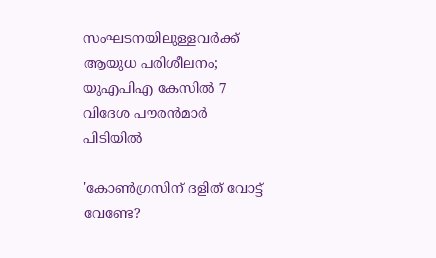സംഘടനയിലുള്ളവർക്ക് ആയുധ പരിശീലനം; യുഎപിഎ കേസിൽ 7 വിദേശ പൗരൻമാർ പിടിയിൽ

'കോണ്‍ഗ്രസിന് ദളിത് വോട്ട് വേണ്ടേ?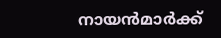നായന്‍മാര്‍ക്ക്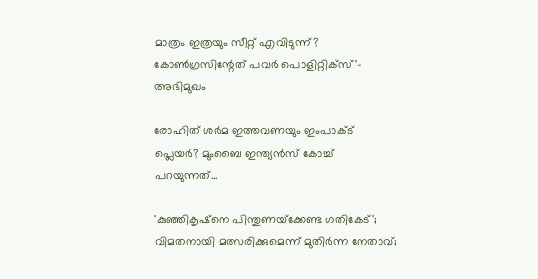മാത്രം ഇത്രയും സീറ്റ് എവിടുന്ന്? കോണ്‍ഗ്രസിന്റേത് പവര്‍ പൊളിറ്റിക്‌സ്'- അഭിമുഖം

രോഹിത് ശര്‍മ ഇത്തവണയും ഇംപാക്ട് പ്ലെയര്‍? മുംബൈ ഇന്ത്യന്‍സ് കോച്ച് പറയുന്നത്...

'കുഞ്ഞികൃഷ്‌നെ പിന്തുണയ്‌ക്കേണ്ട ഗതികേട്'; വിമതനായി മത്സരിക്കുമെന്ന് മുതിര്‍ന്ന നേതാവ്;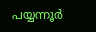പയ്യന്നൂര്‍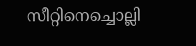സീറ്റിനെച്ചൊല്ലി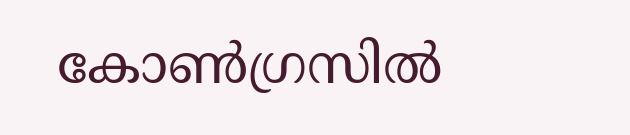കോണ്‍ഗ്രസില്‍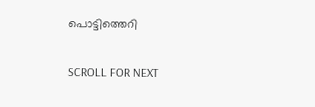പൊട്ടിത്തെറി

SCROLL FOR NEXT